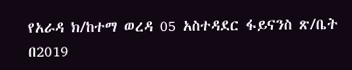የአራዳ ክ/ከተማ ወረዳ 05 አስተዳደር ፋይናንስ ጽ/ቤት በ2019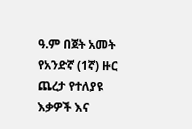ዓ.ም በጀት አመት የአንድኛ (1ኛ) ዙር ጨረታ የተለያዩ እቃዎች እና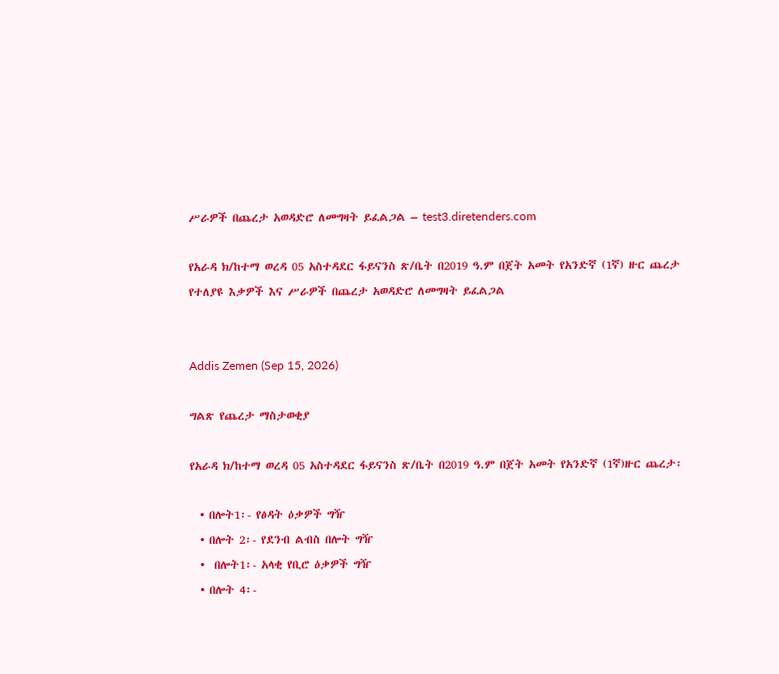ሥራዎች በጨረታ አወዳድሮ ለመግዛት ይፈልጋል – test3.diretenders.com

የአራዳ ክ/ከተማ ወረዳ 05 አስተዳደር ፋይናንስ ጽ/ቤት በ2019 ዓ.ም በጀት አመት የአንድኛ (1ኛ) ዙር ጨረታ የተለያዩ እቃዎች እና ሥራዎች በጨረታ አወዳድሮ ለመግዛት ይፈልጋል


Addis Zemen (Sep 15, 2026)

ግልጽ የጨረታ ማስታወቂያ

የአራዳ ክ/ከተማ ወረዳ 05 አስተዳደር ፋይናንስ ጽ/ቤት በ2019 ዓ.ም በጀት አመት የአንድኛ (1ኛ)ዙር ጨረታ፡

  • በሎት1፡- የፅዳት ዕቃዎች ግዥ
  • በሎት 2፡- የደንብ ልብስ በሎት ግዥ
  •  በሎት1፡- አላቂ የቢሮ ዕቃዎች ግዥ
  • በሎት 4፡-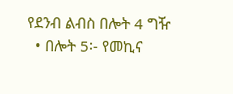የደንብ ልብስ በሎት 4 ግዥ
  • በሎት 5፡- የመኪና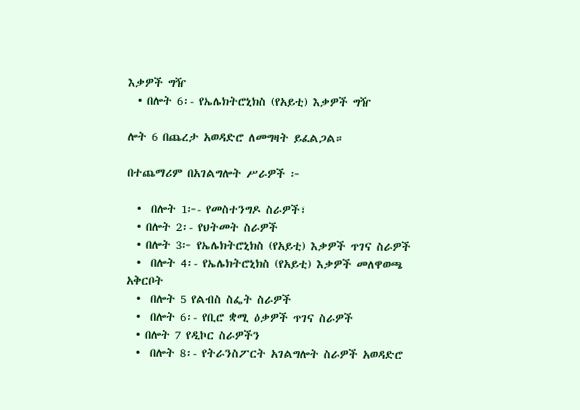እቃዎች ግዥ
  • በሎት 6፡- የኤሌክትሮኒክስ (የአይቲ) እቃዎች ግዥ

ሎት 6 በጨረታ አወዳድሮ ለመግዛት ይፈልጋል።

በተጨማሪም በአገልግሎት ሥራዎች ፦

  •  በሎት 1፦- የመስተንግዶ ስራዎች፣
  • በሎት 2፡- የህትመት ስራዎች
  • በሎት 3፦ የኤሌክትሮኒክስ (የአይቲ) እቃዎች ጥገና ስራዎች
  •  በሎት 4፡- የኤሌክትሮኒክስ (የአይቲ) እቃዎች መለዋወጫ አቅርቦት
  •  በሎት 5 የልብስ ስፌት ስራዎች
  •  በሎት 6፡- የቢሮ ቋሚ ዕቃዎች ጥገና ስራዎች
  • በሎት 7 የዲኮር ስራዎችን
  •  በሎት 8፡- የትራንስፖርት አገልግሎት ስራዎች አወዳድሮ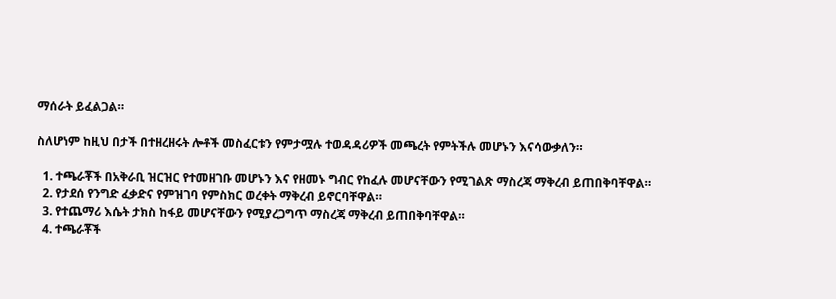ማሰራት ይፈልጋል።

ስለሆነም ከዚህ በታች በተዘረዘሩት ሎቶች መስፈርቱን የምታሟሉ ተወዳዳሪዎች መጫረት የምትችሉ መሆኑን እናሳውቃለን።

  1. ተጫራቾች በአቅራቢ ዝርዝር የተመዘገቡ መሆኑን እና የዘመኑ ግብር የከፈሉ መሆናቸውን የሚገልጽ ማስረጃ ማቅረብ ይጠበቅባቸዋል።
  2. የታደሰ የንግድ ፈቃድና የምዝገባ የምስክር ወረቀት ማቅረብ ይኖርባቸዋል።
  3. የተጨማሪ እሴት ታክስ ከፋይ መሆናቸውን የሚያረጋግጥ ማስረጃ ማቅረብ ይጠበቅባቸዋል።
  4. ተጫራቾች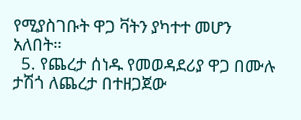የሚያስገቡት ዋጋ ቫትን ያካተተ መሆን አለበት።
  5. የጨረታ ሰነዱ የመወዳደሪያ ዋጋ በሙሉ ታሽጎ ለጨረታ በተዘጋጀው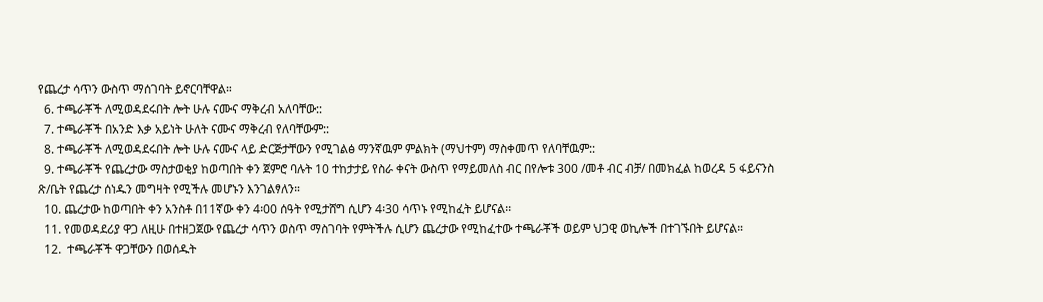የጨረታ ሳጥን ውስጥ ማሰገባት ይኖርባቸዋል።
  6. ተጫራቾች ለሚወዳደሩበት ሎት ሁሉ ናሙና ማቅረብ አለባቸው::
  7. ተጫራቾች በአንድ እቃ አይነት ሁለት ናሙና ማቅረብ የለባቸውም::
  8. ተጫራቾች ለሚወዳደሩበት ሎት ሁሉ ናሙና ላይ ድርጅታቸውን የሚገልፅ ማንኛዉም ምልክት (ማህተም) ማስቀመጥ የለባቸዉም::
  9. ተጫራቾች የጨረታው ማስታወቂያ ከወጣበት ቀን ጀምሮ ባሉት 10 ተከታታይ የስራ ቀናት ውስጥ የማይመለስ ብር በየሎቱ 300 /መቶ ብር ብቻ/ በመክፈል ከወረዳ 5 ፋይናንስ ጽ/ቤት የጨረታ ሰነዱን መግዛት የሚችሉ መሆኑን እንገልፃለን።
  10. ጨረታው ከወጣበት ቀን አንስቶ በ11ኛው ቀን 4፡00 ሰዓት የሚታሸግ ሲሆን 4፡30 ሳጥኑ የሚከፈት ይሆናል፡፡
  11. የመወዳደሪያ ዋጋ ለዚሁ በተዘጋጀው የጨረታ ሳጥን ወስጥ ማስገባት የምትችሉ ሲሆን ጨረታው የሚከፈተው ተጫራቾች ወይም ህጋዊ ወኪሎች በተገኙበት ይሆናል።
  12.  ተጫራቾች ዋጋቸውን በወሰዱት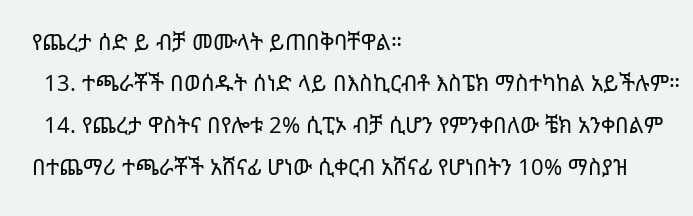የጨረታ ሰድ ይ ብቻ መሙላት ይጠበቅባቸዋል።
  13. ተጫራቾች በወሰዱት ሰነድ ላይ በእስኪርብቶ እስፔክ ማስተካከል አይችሉም።
  14. የጨረታ ዋስትና በየሎቱ 2% ሲፒኦ ብቻ ሲሆን የምንቀበለው ቼክ አንቀበልም በተጨማሪ ተጫራቾች አሸናፊ ሆነው ሲቀርብ አሸናፊ የሆነበትን 10% ማስያዝ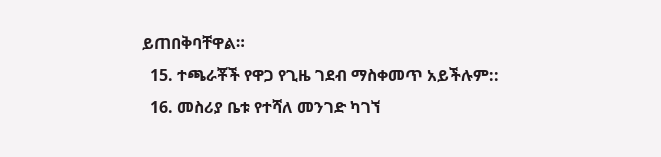ይጠበቅባቸዋል።
  15. ተጫራቾች የዋጋ የጊዜ ገደብ ማስቀመጥ አይችሉም::
  16. መስሪያ ቤቱ የተሻለ መንገድ ካገኘ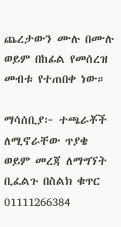ጨረታውን ሙሉ በሙሉ ወይም በከፊል የመሰረዝ መብቱ የተጠበቀ ነው።

ማሳሰቢያ፦ ተጫራቾች ለሚኖራቸው ጥያቄ ወይም መረጃ ለማግኘት ቢፈልጉ በስልክ ቁጥር 01111266384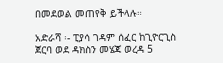በመደወል መጠየቅ ይችላሉ።

አድራሻ ፡- ፒያሳ ገዳም ሰፈር ከጊዮርጊስ ጀርባ ወደ ዳክስን መሄጃ ወረዳ 5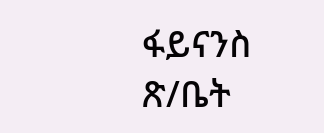ፋይናንስ ጽ/ቤት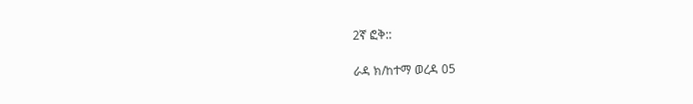2ኛ ፎቅ::

ራዳ ክ/ከተማ ወረዳ 05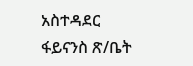አስተዳደር ፋይናንስ ጽ/ቤት